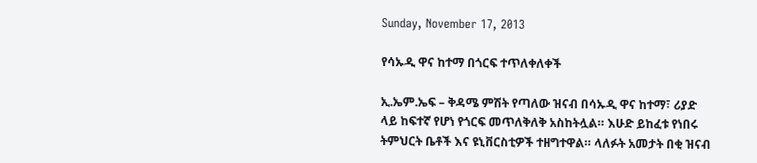Sunday, November 17, 2013

የሳኡዲ ዋና ከተማ በጎርፍ ተጥለቀለቀች

ኢ.ኤም.ኤፍ – ቅዳሜ ምሽት የጣለው ዝናብ በሳኡዲ ዋና ከተማ፣ ሪያድ ላይ ከፍተኛ የሆነ የጎርፍ መጥለቅለቅ አስከትሏል። እሁድ ይከፈቱ የነበሩ ትምህርት ቤቶች እና ዩኒቨርስቲዎች ተዘግተዋል። ላለፉት አመታት በቂ ዝናብ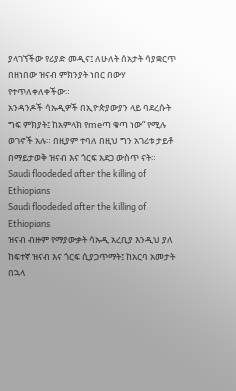ያላገኘችው የሪያድ መዲና፤ ለሁለት ሰአታት ሳያቋርጥ በዘነበው ዝናብ ምክንያት ነበር በውሃ የተጥለቀለቀችው።
አንዳንዶች ሳኡዲዎች በኢዮጵያውያን ላይ ባደረሱት ግፍ ምክያት፤ ከአምላክ የmeጣ ቁጣ ነው” የሚሉ ወገኖች አሉ። በዚያም ተባለ በዚህ ግን አገሪቱ ታይቶ በማይታወቅ ዝናብ እና ጎርፍ አደጋ ውስጥ ናት።
Saudi floodeded after the killing of Ethiopians
Saudi floodeded after the killing of Ethiopians
ዝናብ ብዙም የማያውቃት ሳኡዲ አረቢያ እንዲህ ያለ ከፍተኛ ዝናብ እና ጎርፍ ሲያጋጥማት፤ ከአርባ አመታት በኋላ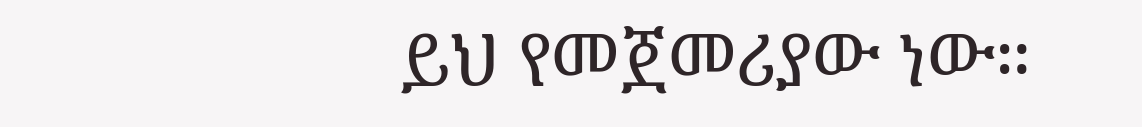ይህ የመጀመሪያው ነው።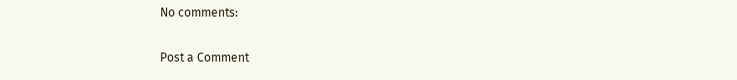No comments:

Post a Comment